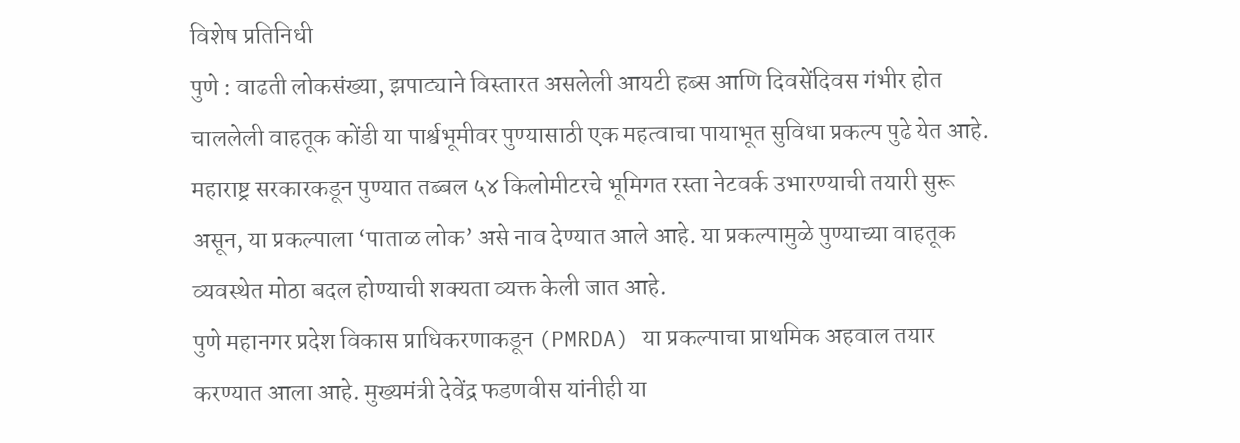विशेष प्रतिनिधी
पुणे : वाढती लोकसंख्या, झपाट्याने विस्तारत असलेली आयटी हब्स आणि दिवसेंदिवस गंभीर होत चाललेली वाहतूक कोंडी या पार्श्वभूमीवर पुण्यासाठी एक महत्वाचा पायाभूत सुविधा प्रकल्प पुढे येत आहे. महाराष्ट्र सरकारकडून पुण्यात तब्बल ५४ किलोमीटरचे भूमिगत रस्ता नेटवर्क उभारण्याची तयारी सुरू असून, या प्रकल्पाला ‘पाताळ लोक’ असे नाव देण्यात आले आहे. या प्रकल्पामुळे पुण्याच्या वाहतूक व्यवस्थेत मोठा बदल होण्याची शक्यता व्यक्त केली जात आहे.
पुणे महानगर प्रदेश विकास प्राधिकरणाकडून (PMRDA) या प्रकल्पाचा प्राथमिक अहवाल तयार करण्यात आला आहे. मुख्यमंत्री देवेंद्र फडणवीस यांनीही या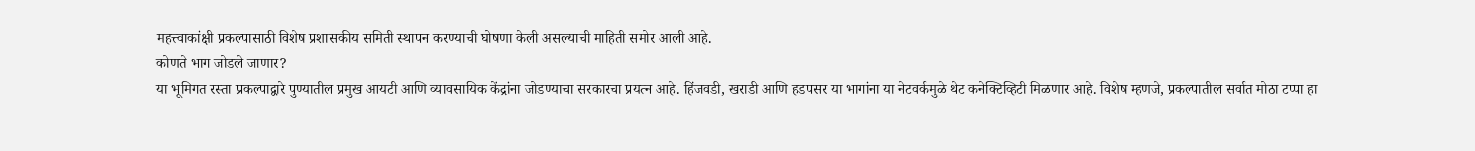महत्त्वाकांक्षी प्रकल्पासाठी विशेष प्रशासकीय समिती स्थापन करण्याची घोषणा केली असल्याची माहिती समोर आली आहे.
कोणते भाग जोडले जाणार?
या भूमिगत रस्ता प्रकल्पाद्वारे पुण्यातील प्रमुख आयटी आणि व्यावसायिक केंद्रांना जोडण्याचा सरकारचा प्रयत्न आहे. हिंजवडी, खराडी आणि हडपसर या भागांना या नेटवर्कमुळे थेट कनेक्टिव्हिटी मिळणार आहे. विशेष म्हणजे, प्रकल्पातील सर्वात मोठा टप्पा हा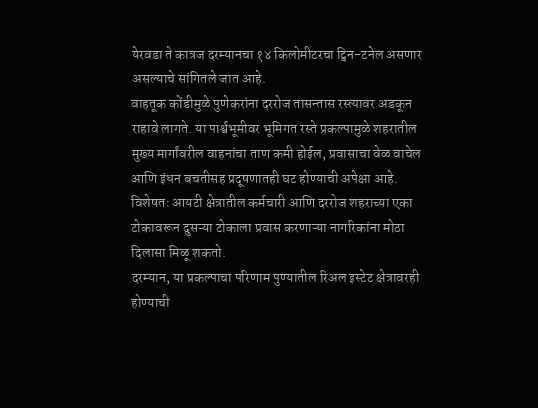येरवडा ते कात्रज दरम्यानचा १४ किलोमीटरचा ट्विन-टनेल असणार असल्याचे सांगितले जात आहे.
वाहतूक कोंडीमुळे पुणेकरांना दररोज तासन्तास रस्त्यावर अडकून राहावे लागते. या पार्श्वभूमीवर भूमिगत रस्ते प्रकल्पामुळे शहरातील मुख्य मार्गांवरील वाहनांचा ताण कमी होईल, प्रवासाचा वेळ वाचेल आणि इंधन बचतीसह प्रदूषणातही घट होण्याची अपेक्षा आहे. विशेषतः आयटी क्षेत्रातील कर्मचारी आणि दररोज शहराच्या एका टोकावरून दुसऱ्या टोकाला प्रवास करणाऱ्या नागरिकांना मोठा दिलासा मिळू शकतो.
दरम्यान, या प्रकल्पाचा परिणाम पुण्यातील रिअल इस्टेट क्षेत्रावरही होण्याची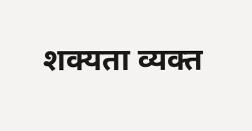शक्यता व्यक्त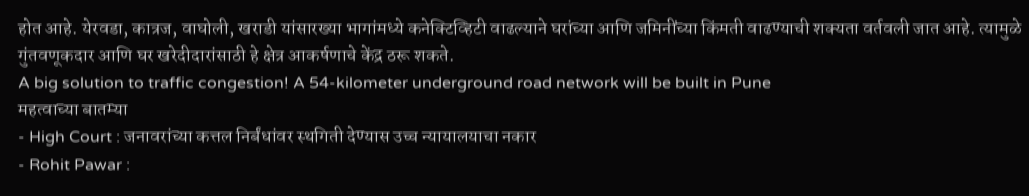होत आहे. येरवडा, कात्रज, वाघोली, खराडी यांसारख्या भागांमध्ये कनेक्टिव्हिटी वाढल्याने घरांच्या आणि जमिनींच्या किंमती वाढण्याची शक्यता वर्तवली जात आहे. त्यामुळे गुंतवणूकदार आणि घर खरेदीदारांसाठी हे क्षेत्र आकर्षणाचे केंद्र ठरू शकते.
A big solution to traffic congestion! A 54-kilometer underground road network will be built in Pune
महत्वाच्या बातम्या
- High Court : जनावरांच्या कत्तल निर्बंधांवर स्थगिती देण्यास उच्च न्यायालयाचा नकार
- Rohit Pawar :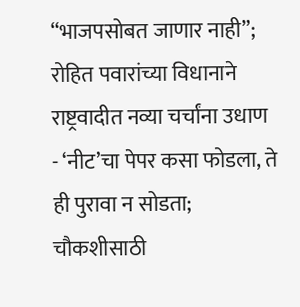“भाजपसोबत जाणार नाही”; रोहित पवारांच्या विधानाने राष्ट्रवादीत नव्या चर्चांना उधाण
- ‘नीट’चा पेपर कसा फोडला, ते ही पुरावा न सोडता; चौकशीसाठी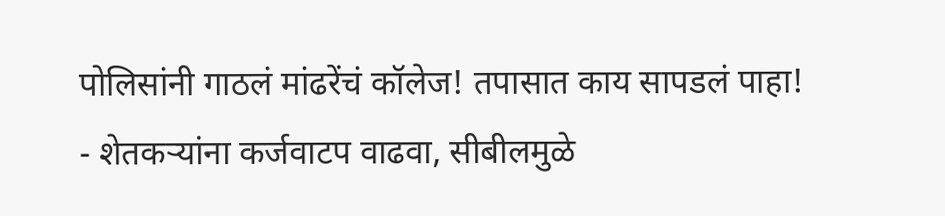पोलिसांनी गाठलं मांढरेंचं कॉलेज! तपासात काय सापडलं पाहा!
- शेतकऱ्यांना कर्जवाटप वाढवा, सीबीलमुळे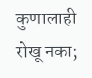कुणालाही रोखू नका;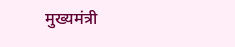मुख्यमंत्री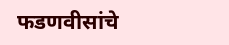फडणवीसांचे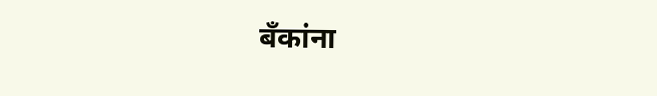बँकांना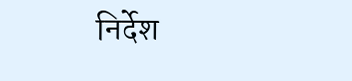निर्देश